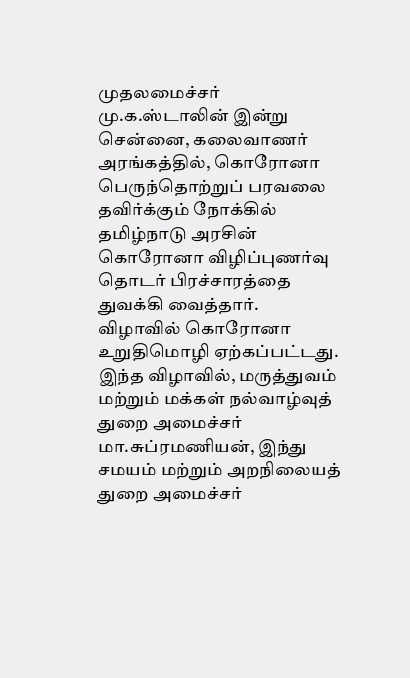முதலமைச்சர் மு.க.ஸ்டாலின் இன்று சென்னை, கலைவாணர் அரங்கத்தில், கொரோனா பெருந்தொற்றுப் பரவலை தவிர்க்கும் நோக்கில் தமிழ்நாடு அரசின் கொரோனா விழிப்புணர்வு தொடர் பிரச்சாரத்தை துவக்கி வைத்தார்.
விழாவில் கொரோனா உறுதிமொழி ஏற்கப்பட்டது. இந்த விழாவில், மருத்துவம் மற்றும் மக்கள் நல்வாழ்வுத் துறை அமைச்சர் மா.சுப்ரமணியன், இந்து சமயம் மற்றும் அறநிலையத் துறை அமைச்சர்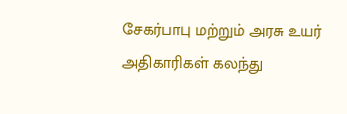சேகர்பாபு மற்றும் அரசு உயர் அதிகாரிகள் கலந்து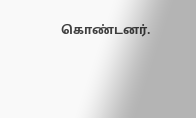கொண்டனர்.